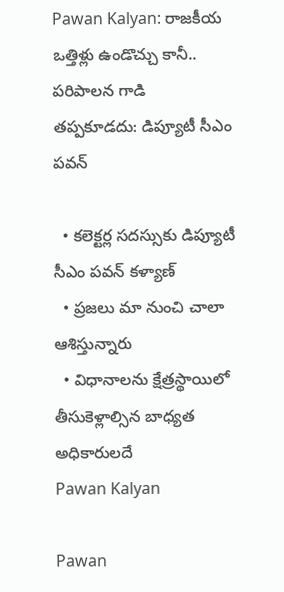Pawan Kalyan: రాజకీయ ఒత్తిళ్లు ఉండొచ్చు కానీ.. పరిపాలన గాడి తప్పకూడదు: డిప్యూటీ సీఎం పవన్‌

  • కలెక్టర్ల సదస్సుకు డిప్యూటీ సీఎం పవన్‌ కళ్యాణ్
  • ప్రజలు మా నుంచి చాలా ఆశిస్తున్నారు
  • విధానాలను క్షేత్రస్థాయిలో తీసుకెళ్లాల్సిన బాధ్యత అధికారులదే
Pawan Kalyan

Pawan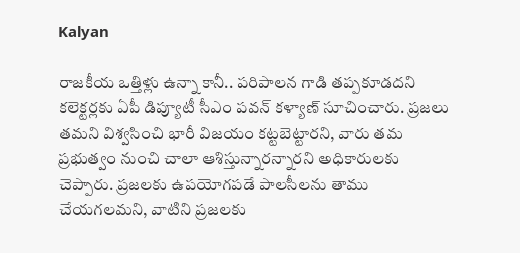Kalyan

రాజకీయ ఒత్తిళ్లు ఉన్నా కానీ.. పరిపాలన గాడి తప్పకూడదని కలెక్టర్లకు ఏపీ డిప్యూటీ సీఎం పవన్‌ కళ్యాణ్ సూచించారు. ప్రజలు తమని విశ్వసించి భారీ విజయం కట్టబెట్టారని, వారు తమ ప్రభుత్వం నుంచి చాలా ఆశిస్తున్నారన్నారని అధికారులకు చెప్పారు. ప్రజలకు ఉపయోగపడే పాలసీలను తాము చేయగలమని, వాటిని ప్రజలకు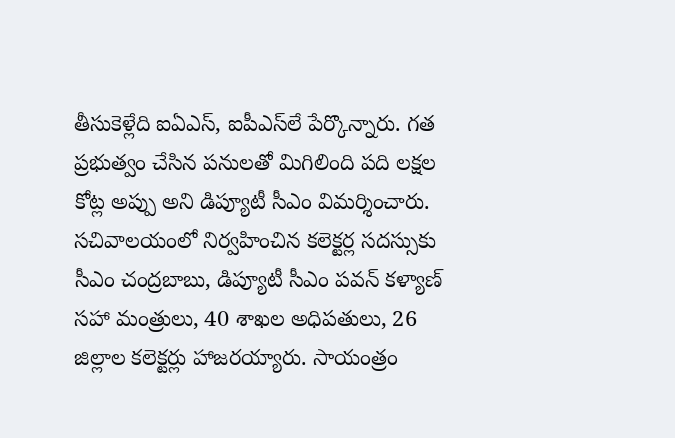తీసుకెళ్లేది ఐఏఎస్, ఐపీఎస్‌లే పేర్కొన్నారు. గత ప్రభుత్వం చేసిన పనులతో మిగిలింది పది లక్షల కోట్ల అప్పు అని డిప్యూటీ సీఎం విమర్శించారు. సచివాలయంలో నిర్వహించిన కలెక్టర్ల సదస్సుకు సీఎం చంద్రబాబు, డిప్యూటీ సీఎం పవన్‌ కళ్యాణ్ సహా మంత్రులు, 40 శాఖల అధిపతులు, 26 జిల్లాల కలెక్టర్లు హాజరయ్యారు. సాయంత్రం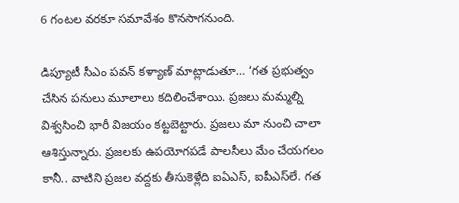6 గంటల వరకూ సమావేశం కొనసాగనుంది.

డిప్యూటీ సీఎం పవన్‌ కళ్యాణ్ మాట్లాడుతూ… ‘గత ప్రభుత్వం చేసిన పనులు మూలాలు కదిలించేశాయి. ప్రజలు మమ్మల్ని విశ్వసించి భారీ విజయం కట్టబెట్టారు. ప్రజలు మా నుంచి చాలా ఆశిస్తున్నారు. ప్రజలకు ఉపయోగపడే పాలసీలు మేం చేయగలం కానీ.. వాటిని ప్రజల వద్దకు తీసుకెళ్లేది ఐఏఎస్, ఐపీఎస్‌లే. గత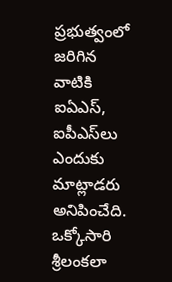ప్రభుత్వంలో జరిగిన వాటికి ఐఏఎస్, ఐపీఎస్‌లు ఎందుకు మాట్లాడరు అనిపించేది. ఒక్కోసారి శ్రీలంకలా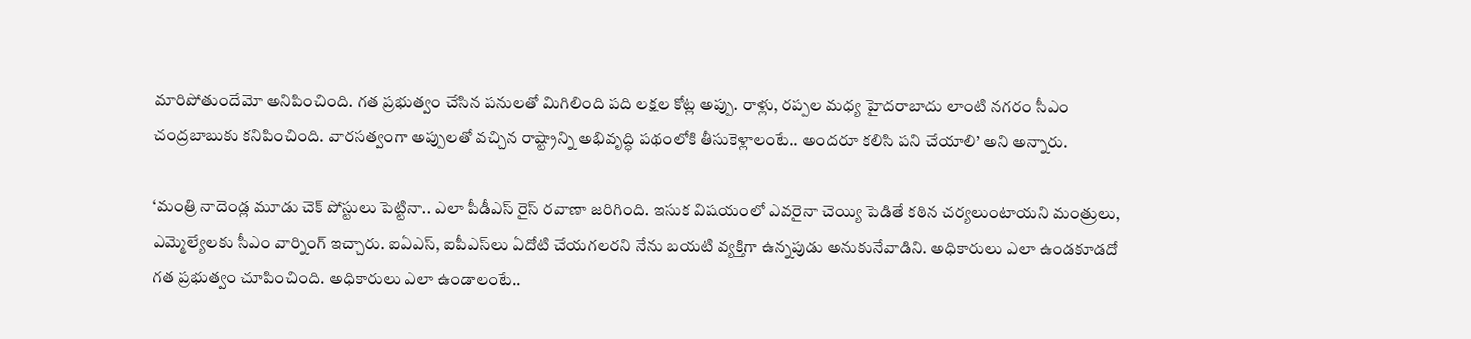మారిపోతుందేమో అనిపించింది. గత ప్రభుత్వం చేసిన పనులతో మిగిలింది పది లక్షల కోట్ల అప్పు. రాళ్లు, రప్పల మధ్య హైదరాబాదు లాంటి నగరం సీఎం చంద్రబాబుకు కనిపించింది. వారసత్వంగా అప్పులతో వచ్చిన రాష్ట్రాన్ని అభివృద్ధి పథంలోకి తీసుకెళ్లాలంటే.. అందరూ కలిసి పని చేయాలి’ అని అన్నారు.

‘మంత్రి నాదెండ్ల మూడు చెక్ పోస్టులు పెట్టినా.. ఎలా పీడీఎస్ రైస్ రవాణా జరిగింది. ఇసుక విషయంలో ఎవరైనా చెయ్యి పెడితే కఠిన చర్యలుంటాయని మంత్రులు, ఎమ్మెల్యేలకు సీఎం వార్నింగ్ ఇచ్చారు. ఐఏఎస్, ఐపీఎస్‌లు ఏదోటి చేయగలరని నేను బయటి వ్యక్తిగా ఉన్నపుడు అనుకునేవాడిని. అధికారులు ఎలా ఉండకూడదో గత ప్రభుత్వం చూపించింది. అధికారులు ఎలా ఉండాలంటే..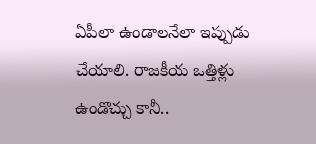ఏపీలా ఉండాలనేలా ఇప్పుడు చేయాలి. రాజకీయ ఒత్తిళ్లు ఉండొచ్చు కానీ..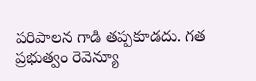పరిపాలన గాడి తప్పకూడదు. గత ప్రభుత్వం రెవెన్యూ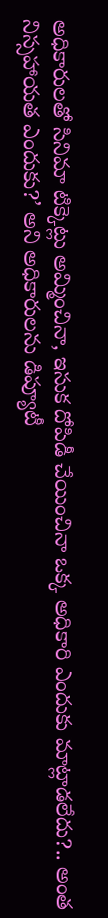అధికారులతో సినిమా టిక్కెట్లు అమ్మించినా, ఇసుక దోపిడీ చేయించినా ఒక్క అధికారి ఎందుకు మాట్లాడలేదు?.. అంత నిస్సహాయత ఎందుకు?’ అని అధికారులను డిప్యూటీ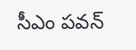సీఎం పవన్‌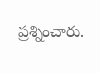ప్రశ్నించారు.